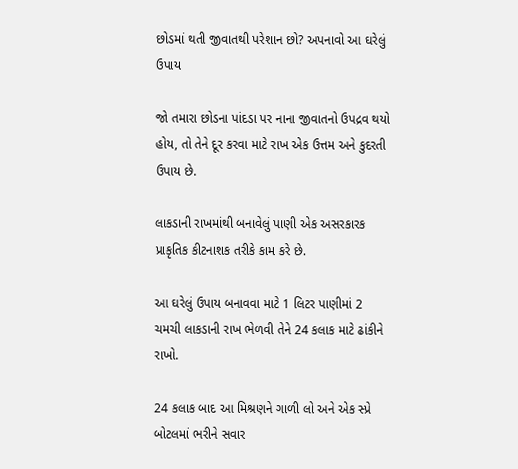છોડમાં થતી જીવાતથી પરેશાન છો? અપનાવો આ ઘરેલું ઉપાય

જો તમારા છોડના પાંદડા પર નાના જીવાતનો ઉપદ્રવ થયો હોય, તો તેને દૂર કરવા માટે રાખ એક ઉત્તમ અને કુદરતી ઉપાય છે.

લાકડાની રાખમાંથી બનાવેલું પાણી એક અસરકારક પ્રાકૃતિક કીટનાશક તરીકે કામ કરે છે.

આ ઘરેલું ઉપાય બનાવવા માટે 1 લિટર પાણીમાં 2 ચમચી લાકડાની રાખ ભેળવી તેને 24 કલાક માટે ઢાંકીને રાખો.

24 કલાક બાદ આ મિશ્રણને ગાળી લો અને એક સ્પ્રે બોટલમાં ભરીને સવાર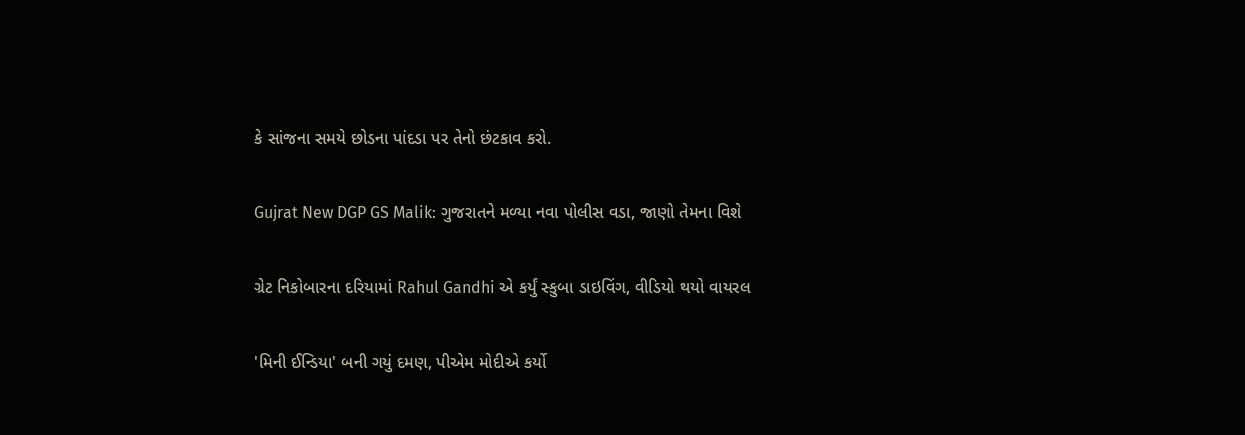કે સાંજના સમયે છોડના પાંદડા પર તેનો છંટકાવ કરો.

Gujrat New DGP GS Malik: ગુજરાતને મળ્યા નવા પોલીસ વડા, જાણો તેમના વિશે

ગ્રેટ નિકોબારના દરિયામાં Rahul Gandhi એ કર્યું સ્કુબા ડાઇવિંગ, વીડિયો થયો વાયરલ

'મિની ઈન્ડિયા' બની ગયું દમણ, પીએમ મોદીએ કર્યો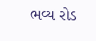ભવ્ય રોડ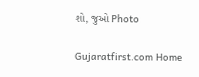શો, જુઓ Photo

Gujaratfirst.com Home